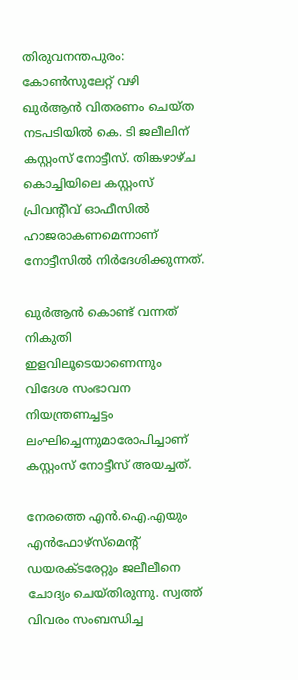തിരുവനന്തപുരം: കോണ്‍സുലേറ്റ് വഴി ഖുര്‍ആന്‍ വിതരണം ചെയ്ത നടപടിയില്‍ കെ. ടി ജലീലിന് കസ്റ്റംസ് നോട്ടീസ്. തിങ്കഴാഴ്ച കൊച്ചിയിലെ കസ്റ്റംസ് പ്രിവന്റീവ് ഓഫീസില്‍ ഹാജരാകണമെന്നാണ് നോട്ടീസില്‍ നിര്‍ദേശിക്കുന്നത്.

ഖുര്‍ആന്‍ കൊണ്ട് വന്നത് നികുതി ഇളവിലൂടെയാണെന്നും വിദേശ സംഭാവന നിയന്ത്രണച്ചട്ടം ലംഘിച്ചെന്നുമാരോപിച്ചാണ് കസ്റ്റംസ് നോട്ടീസ് അയച്ചത്.

നേരത്തെ എന്‍.ഐ.എയും എന്‍ഫോഴ്‌സ്‌മെന്റ് ഡയരക്ടരേറ്റും ജലീലീനെ ചോദ്യം ചെയ്തിരുന്നു. സ്വത്ത് വിവരം സംബന്ധിച്ച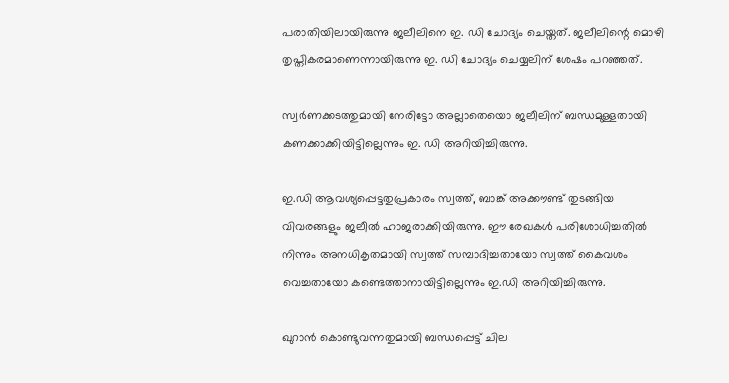പരാതിയിലായിരുന്നു ജലീലിനെ ഇ. ഡി ചോദ്യം ചെയ്തത്. ജലീലിന്റെ മൊഴി തൃപ്തികരമാണെന്നായിരുന്നു ഇ. ഡി ചോദ്യം ചെയ്യലിന് ശേഷം പറഞ്ഞത്.

സ്വര്‍ണക്കടത്തുമായി നേരിട്ടോ അല്ലാതെയൊ ജലീലിന് ബന്ധമുള്ളതായി കണക്കാക്കിയിട്ടില്ലെന്നും ഇ. ഡി അറിയിച്ചിരുന്നു.

ഇ.ഡി ആവശ്യപ്പെട്ടതുപ്രകാരം സ്വത്ത്, ബാങ്ക് അക്കൗണ്ട് തുടങ്ങിയ വിവരങ്ങളും ജലീല്‍ ഹാജരാക്കിയിരുന്നു. ഈ രേഖകള്‍ പരിശോധിച്ചതില്‍ നിന്നും അനധികൃതമായി സ്വത്ത് സമ്പാദിച്ചതായോ സ്വത്ത് കൈവശം വെച്ചതായോ കണ്ടെത്താനായിട്ടില്ലെന്നും ഇ.ഡി അറിയിച്ചിരുന്നു.

ഖുറാന്‍ കൊണ്ടുവന്നതുമായി ബന്ധപ്പെട്ട് ചില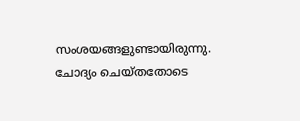സംശയങ്ങളുണ്ടായിരുന്നു. ചോദ്യം ചെയ്തതോടെ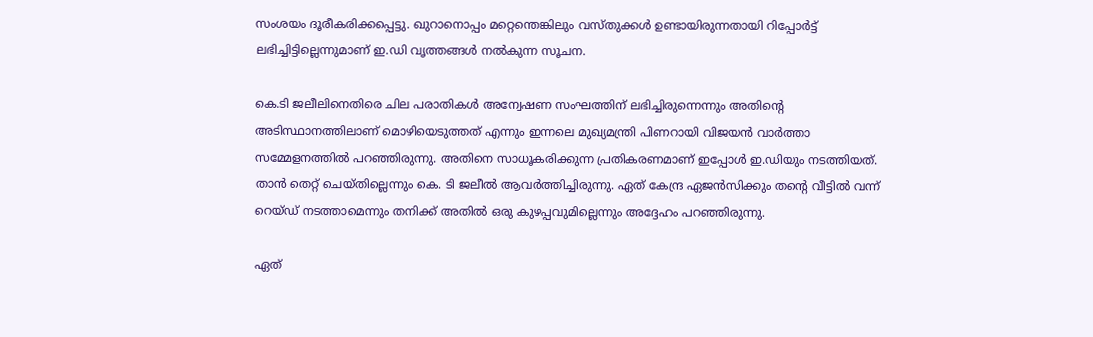സംശയം ദൂരീകരിക്കപ്പെട്ടു. ഖുറാനൊപ്പം മറ്റെന്തെങ്കിലും വസ്തുക്കള്‍ ഉണ്ടായിരുന്നതായി റിപ്പോര്‍ട്ട് ലഭിച്ചിട്ടില്ലെന്നുമാണ് ഇ.ഡി വൃത്തങ്ങള്‍ നല്‍കുന്ന സൂചന.

കെ.ടി ജലീലിനെതിരെ ചില പരാതികള്‍ അന്വേഷണ സംഘത്തിന് ലഭിച്ചിരുന്നെന്നും അതിന്റെ അടിസ്ഥാനത്തിലാണ് മൊഴിയെടുത്തത് എന്നും ഇന്നലെ മുഖ്യമന്ത്രി പിണറായി വിജയന്‍ വാര്‍ത്താ സമ്മേളനത്തില്‍ പറഞ്ഞിരുന്നു. അതിനെ സാധൂകരിക്കുന്ന പ്രതികരണമാണ് ഇപ്പോള്‍ ഇ.ഡിയും നടത്തിയത്.
താന്‍ തെറ്റ് ചെയ്തില്ലെന്നും കെ. ടി ജലീല്‍ ആവര്‍ത്തിച്ചിരുന്നു. ഏത് കേന്ദ്ര ഏജന്‍സിക്കും തന്റെ വീട്ടില്‍ വന്ന് റെയ്ഡ് നടത്താമെന്നും തനിക്ക് അതില്‍ ഒരു കുഴപ്പവുമില്ലെന്നും അദ്ദേഹം പറഞ്ഞിരുന്നു.

ഏത്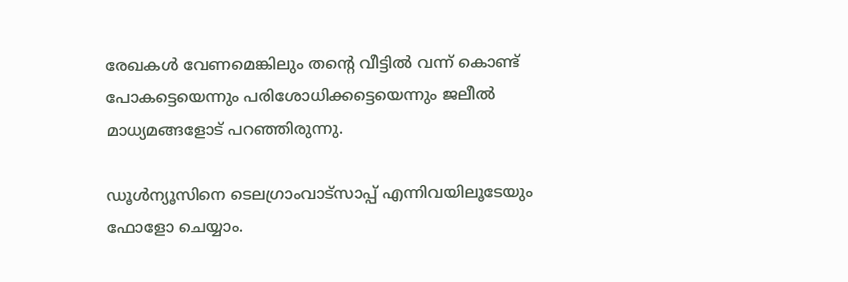രേഖകള്‍ വേണമെങ്കിലും തന്റെ വീട്ടില്‍ വന്ന് കൊണ്ട് പോകട്ടെയെന്നും പരിശോധിക്കട്ടെയെന്നും ജലീല്‍ മാധ്യമങ്ങളോട് പറഞ്ഞിരുന്നു.

ഡൂള്‍ന്യൂസിനെ ടെലഗ്രാംവാട്‌സാപ്പ് എന്നിവയിലൂടേയും  ഫോളോ ചെയ്യാം.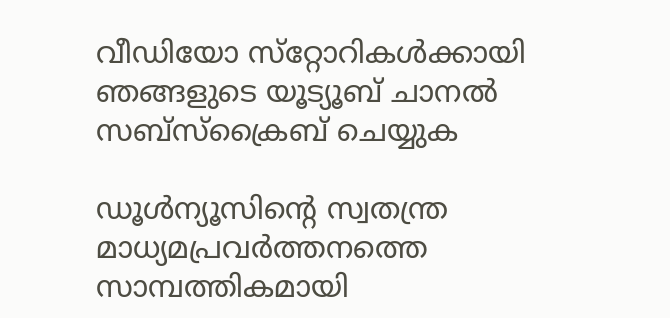വീഡിയോ സ്‌റ്റോറികള്‍ക്കായി ഞങ്ങളുടെ യൂട്യൂബ് ചാനല്‍ സബ്‌സ്‌ക്രൈബ് ചെയ്യുക

ഡൂള്‍ന്യൂസിന്റെ സ്വതന്ത്ര മാധ്യമപ്രവര്‍ത്തനത്തെ സാമ്പത്തികമായി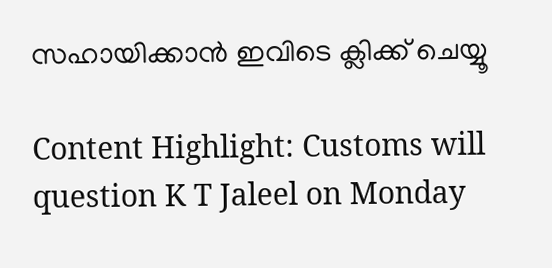സഹായിക്കാന്‍ ഇവിടെ ക്ലിക്ക് ചെയ്യൂ

Content Highlight: Customs will question K T Jaleel on Monday